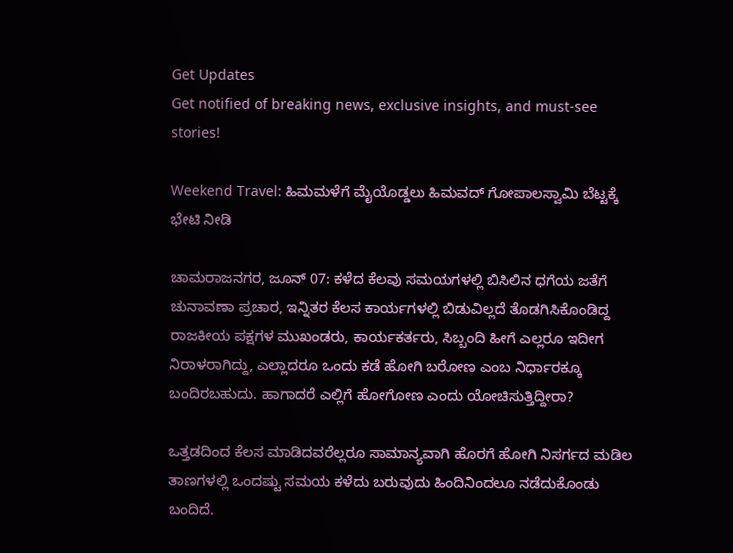Get Updates
Get notified of breaking news, exclusive insights, and must-see stories!

Weekend Travel: ಹಿಮಮಳೆಗೆ ಮೈಯೊಡ್ಡಲು ಹಿಮವದ್ ಗೋಪಾಲಸ್ವಾಮಿ ಬೆಟ್ಟಕ್ಕೆ ಭೇಟಿ ನೀಡಿ

ಚಾಮರಾಜನಗರ, ಜೂನ್‌ 07: ಕಳೆದ ಕೆಲವು ಸಮಯಗಳಲ್ಲಿ ಬಿಸಿಲಿನ ಧಗೆಯ ಜತೆಗೆ ಚುನಾವಣಾ ಪ್ರಚಾರ, ಇನ್ನಿತರ ಕೆಲಸ ಕಾರ್ಯಗಳಲ್ಲಿ ಬಿಡುವಿಲ್ಲದೆ ತೊಡಗಿಸಿಕೊಂಡಿದ್ದ ರಾಜಕೀಯ ಪಕ್ಷಗಳ ಮುಖಂಡರು, ಕಾರ್ಯಕರ್ತರು, ಸಿಬ್ಬಂದಿ ಹೀಗೆ ಎಲ್ಲರೂ ಇದೀಗ ನಿರಾಳರಾಗಿದ್ದು, ಎಲ್ಲಾದರೂ ಒಂದು ಕಡೆ ಹೋಗಿ ಬರೋಣ ಎಂಬ ನಿರ್ಧಾರಕ್ಕೂ ಬಂದಿರಬಹುದು. ಹಾಗಾದರೆ ಎಲ್ಲಿಗೆ ಹೋಗೋಣ ಎಂದು ಯೋಚಿಸುತ್ತಿದ್ದೀರಾ?

ಒತ್ತಡದಿಂದ ಕೆಲಸ ಮಾಡಿದವರೆಲ್ಲರೂ ಸಾಮಾನ್ಯವಾಗಿ ಹೊರಗೆ ಹೋಗಿ ನಿಸರ್ಗದ ಮಡಿಲ ತಾಣಗಳಲ್ಲಿ ಒಂದಷ್ಟು ಸಮಯ ಕಳೆದು ಬರುವುದು ಹಿಂದಿನಿಂದಲೂ ನಡೆದುಕೊಂಡು ಬಂದಿದೆ.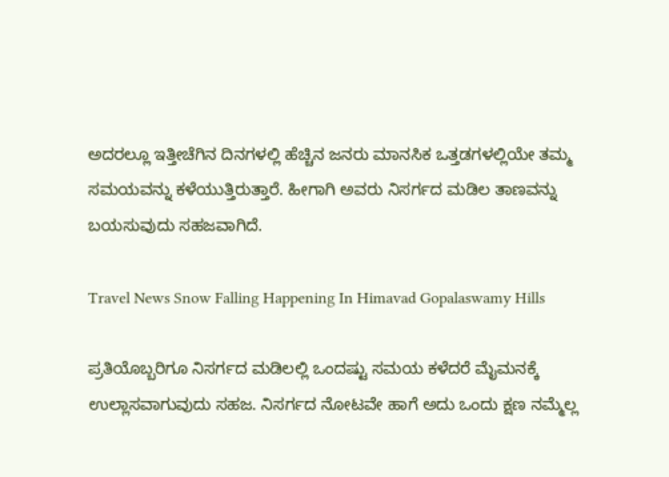ಅದರಲ್ಲೂ ಇತ್ತೀಚೆಗಿನ ದಿನಗಳಲ್ಲಿ ಹೆಚ್ಚಿನ ಜನರು ಮಾನಸಿಕ ಒತ್ತಡಗಳಲ್ಲಿಯೇ ತಮ್ಮ ಸಮಯವನ್ನು ಕಳೆಯುತ್ತಿರುತ್ತಾರೆ. ಹೀಗಾಗಿ ಅವರು ನಿಸರ್ಗದ ಮಡಿಲ ತಾಣವನ್ನು ಬಯಸುವುದು ಸಹಜವಾಗಿದೆ.

Travel News Snow Falling Happening In Himavad Gopalaswamy Hills

ಪ್ರತಿಯೊಬ್ಬರಿಗೂ ನಿಸರ್ಗದ ಮಡಿಲಲ್ಲಿ ಒಂದಷ್ಟು ಸಮಯ ಕಳೆದರೆ ಮೈಮನಕ್ಕೆ ಉಲ್ಲಾಸವಾಗುವುದು ಸಹಜ. ನಿಸರ್ಗದ ನೋಟವೇ ಹಾಗೆ ಅದು ಒಂದು ಕ್ಷಣ ನಮ್ಮೆಲ್ಲ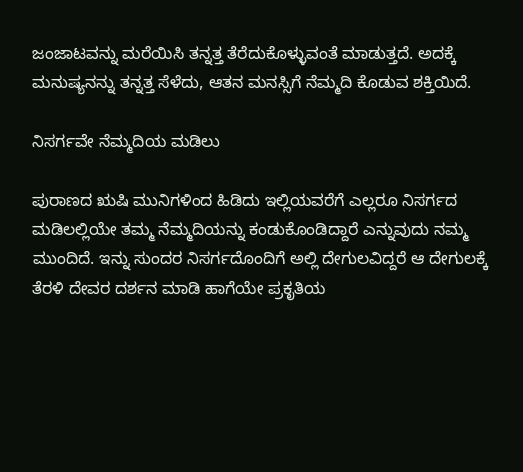ಜಂಜಾಟವನ್ನು ಮರೆಯಿಸಿ ತನ್ನತ್ತ ತೆರೆದುಕೊಳ್ಳುವಂತೆ ಮಾಡುತ್ತದೆ. ಅದಕ್ಕೆ ಮನುಷ್ಯನನ್ನು ತನ್ನತ್ತ ಸೆಳೆದು, ಆತನ ಮನಸ್ಸಿಗೆ ನೆಮ್ಮದಿ ಕೊಡುವ ಶಕ್ತಿಯಿದೆ.

ನಿಸರ್ಗವೇ ನೆಮ್ಮದಿಯ ಮಡಿಲು

ಪುರಾಣದ ಋಷಿ ಮುನಿಗಳಿಂದ ಹಿಡಿದು ಇಲ್ಲಿಯವರೆಗೆ ಎಲ್ಲರೂ ನಿಸರ್ಗದ ಮಡಿಲಲ್ಲಿಯೇ ತಮ್ಮ ನೆಮ್ಮದಿಯನ್ನು ಕಂಡುಕೊಂಡಿದ್ದಾರೆ ಎನ್ನುವುದು ನಮ್ಮ ಮುಂದಿದೆ. ಇನ್ನು ಸುಂದರ ನಿಸರ್ಗದೊಂದಿಗೆ ಅಲ್ಲಿ ದೇಗುಲವಿದ್ದರೆ ಆ ದೇಗುಲಕ್ಕೆ ತೆರಳಿ ದೇವರ ದರ್ಶನ ಮಾಡಿ ಹಾಗೆಯೇ ಪ್ರಕೃತಿಯ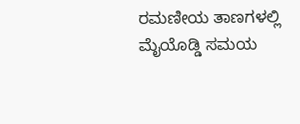ರಮಣೀಯ ತಾಣಗಳಲ್ಲಿ ಮೈಯೊಡ್ಡಿ ಸಮಯ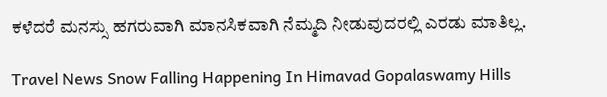ಕಳೆದರೆ ಮನಸ್ಸು ಹಗರುವಾಗಿ ಮಾನಸಿಕವಾಗಿ ನೆಮ್ಮದಿ ನೀಡುವುದರಲ್ಲಿ ಎರಡು ಮಾತಿಲ್ಲ.

Travel News Snow Falling Happening In Himavad Gopalaswamy Hills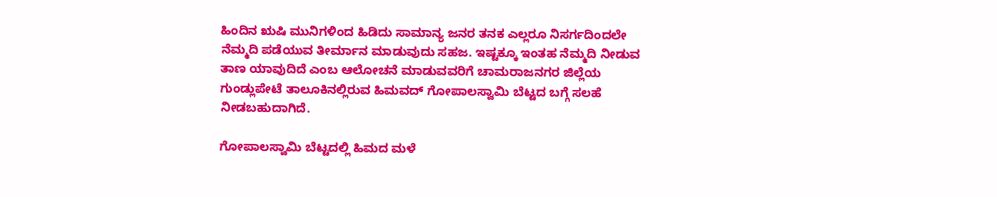ಹಿಂದಿನ ಋಷಿ ಮುನಿಗಳಿಂದ ಹಿಡಿದು ಸಾಮಾನ್ಯ ಜನರ ತನಕ ಎಲ್ಲರೂ ನಿಸರ್ಗದಿಂದಲೇ ನೆಮ್ಮದಿ ಪಡೆಯುವ ತೀರ್ಮಾನ ಮಾಡುವುದು ಸಹಜ. ಇಷ್ಟಕ್ಕೂ ಇಂತಹ ನೆಮ್ಮದಿ ನೀಡುವ ತಾಣ ಯಾವುದಿದೆ ಎಂಬ ಆಲೋಚನೆ ಮಾಡುವವರಿಗೆ ಚಾಮರಾಜನಗರ ಜಿಲ್ಲೆಯ ಗುಂಡ್ಲುಪೇಟೆ ತಾಲೂಕಿನಲ್ಲಿರುವ ಹಿಮವದ್ ಗೋಪಾಲಸ್ವಾಮಿ ಬೆಟ್ಟದ ಬಗ್ಗೆ ಸಲಹೆ ನೀಡಬಹುದಾಗಿದೆ.

ಗೋಪಾಲಸ್ವಾಮಿ ಬೆಟ್ಟದಲ್ಲಿ ಹಿಮದ ಮಳೆ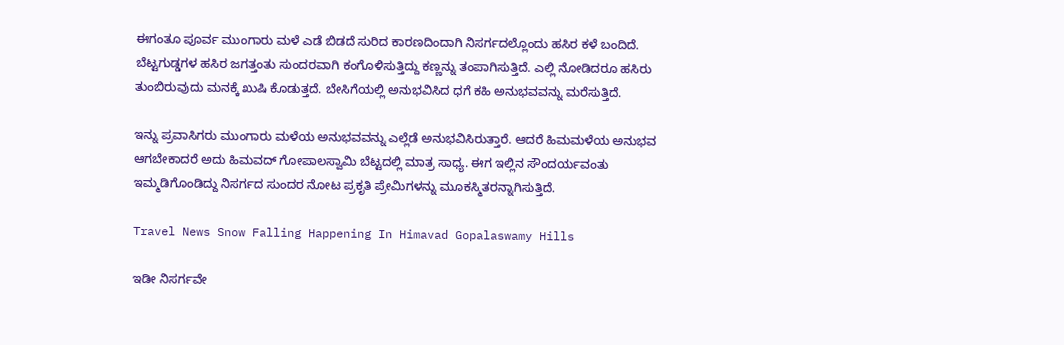ಈಗಂತೂ ಪೂರ್ವ ಮುಂಗಾರು ಮಳೆ ಎಡೆ ಬಿಡದೆ ಸುರಿದ ಕಾರಣದಿಂದಾಗಿ ನಿಸರ್ಗದಲ್ಲೊಂದು ಹಸಿರ ಕಳೆ ಬಂದಿದೆ. ಬೆಟ್ಟಗುಡ್ಡಗಳ ಹಸಿರ ಜಗತ್ತಂತು ಸುಂದರವಾಗಿ ಕಂಗೊಳಿಸುತ್ತಿದ್ದು ಕಣ್ಣನ್ನು ತಂಪಾಗಿಸುತ್ತಿದೆ. ಎಲ್ಲಿ ನೋಡಿದರೂ ಹಸಿರು ತುಂಬಿರುವುದು ಮನಕ್ಕೆ ಖುಷಿ ಕೊಡುತ್ತದೆ. ಬೇಸಿಗೆಯಲ್ಲಿ ಅನುಭವಿಸಿದ ಧಗೆ ಕಹಿ ಅನುಭವವನ್ನು ಮರೆಸುತ್ತಿದೆ.

ಇನ್ನು ಪ್ರವಾಸಿಗರು ಮುಂಗಾರು ಮಳೆಯ ಅನುಭವವನ್ನು ಎಲ್ಲೆಡೆ ಅನುಭವಿಸಿರುತ್ತಾರೆ. ಆದರೆ ಹಿಮಮಳೆಯ ಅನುಭವ ಆಗಬೇಕಾದರೆ ಅದು ಹಿಮವದ್ ಗೋಪಾಲಸ್ವಾಮಿ ಬೆಟ್ಟದಲ್ಲಿ ಮಾತ್ರ ಸಾಧ್ಯ. ಈಗ ಇಲ್ಲಿನ ಸೌಂದರ್ಯವಂತು ಇಮ್ಮಡಿಗೊಂಡಿದ್ದು ನಿಸರ್ಗದ ಸುಂದರ ನೋಟ ಪ್ರಕೃತಿ ಪ್ರೇಮಿಗಳನ್ನು ಮೂಕಸ್ಮಿತರನ್ನಾಗಿಸುತ್ತಿದೆ.

Travel News Snow Falling Happening In Himavad Gopalaswamy Hills

ಇಡೀ ನಿಸರ್ಗವೇ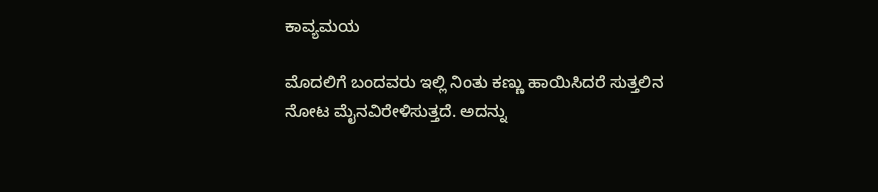ಕಾವ್ಯಮಯ

ಮೊದಲಿಗೆ ಬಂದವರು ಇಲ್ಲಿ ನಿಂತು ಕಣ್ಣು ಹಾಯಿಸಿದರೆ ಸುತ್ತಲಿನ ನೋಟ ಮೈನವಿರೇಳಿಸುತ್ತದೆ. ಅದನ್ನು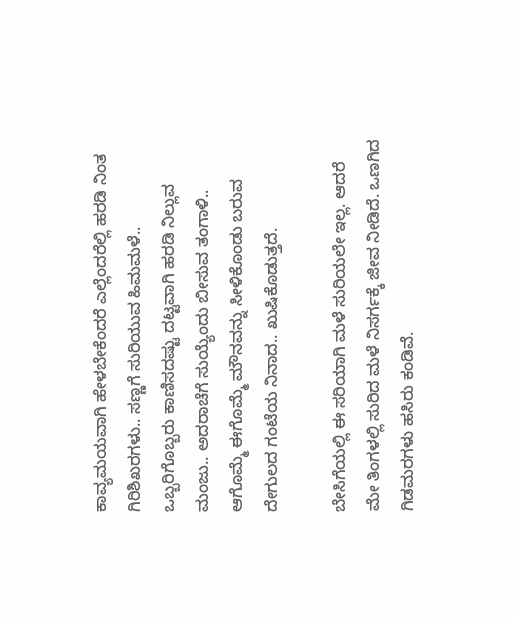ಕಾವ್ಯಮಯವಾಗಿ ಹೇಳಬೇಕೆಂದರೆ ಎಲ್ಲೆಂದರೆಲ್ಲಿ ಹರಡಿ ನಿಂತ ಗಿರಿಶಿಖರಗಳು.. ಸಣ್ಣಗೆ ಸುರಿಯುವ ಹಿಮಮಳೆ.. ಒಬ್ಬರಿಗೊಬ್ಬರು ಕಾಣಿಸದಷ್ಟು ದಟ್ಟವಾಗಿ ಹರಡಿ ನಿಲ್ಲುವ ಮಂಜು.. ಅದರಾಚೆಗೆ ಸುಯ್ಯೆಂದು ಬೀಸುವ ತಂಗಾಳಿ.. ಆಗೊಮ್ಮೆ ಈಗೊಮ್ಮೆ ಮೌನವನ್ನು ಸೀಳಿಕೊಂಡು ಬರುವ ದೇಗುಲದ ಗಂಟೆಯ ನಿನಾದ.. ಖುಷಿಕೊಡುತ್ತದೆ.

ಬೇಸಿಗೆಯಲ್ಲಿ ಈ ಸರಿಯಾಗಿ ಮಳೆ ಸುರಿಯಲೇ ಇಲ್ಲ. ಆದರೆ ಮೇ ತಿಂಗಳಲ್ಲಿ ಸುರಿದ ಮಳೆ ನಿಸರ್ಗಕ್ಕೆ ಜೀವ ನೀಡಿದೆ. ಒಣಗಿದ ಗಿಡಮರಗಳು ಹಸಿರು ಕಂಡಿವೆ.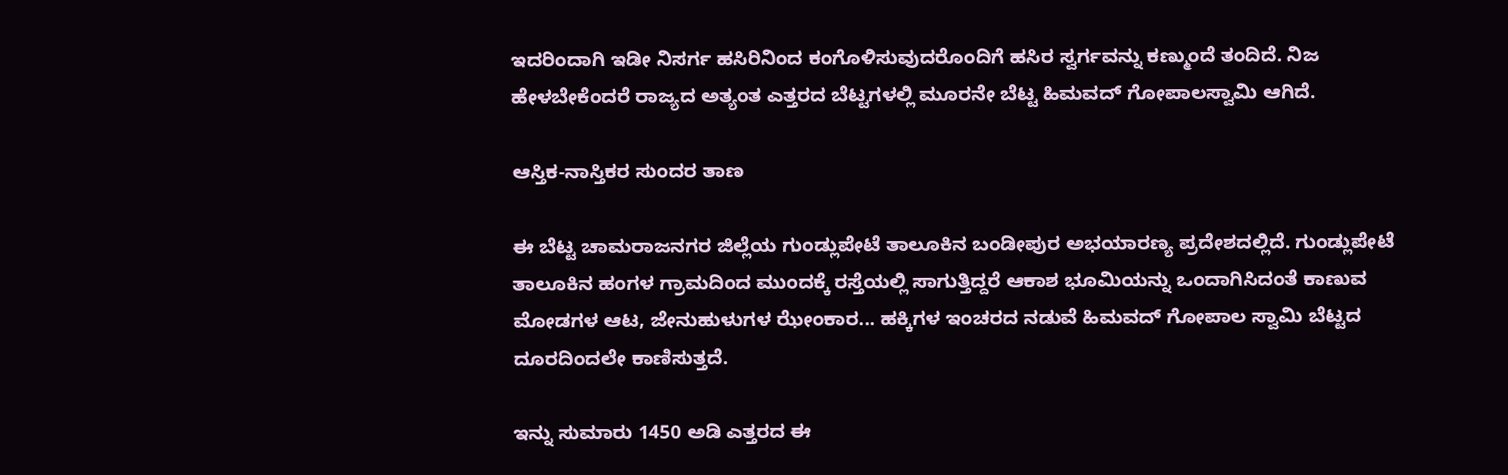ಇದರಿಂದಾಗಿ ಇಡೀ ನಿಸರ್ಗ ಹಸಿರಿನಿಂದ ಕಂಗೊಳಿಸುವುದರೊಂದಿಗೆ ಹಸಿರ ಸ್ವರ್ಗವನ್ನು ಕಣ್ಮುಂದೆ ತಂದಿದೆ. ನಿಜ ಹೇಳಬೇಕೆಂದರೆ ರಾಜ್ಯದ ಅತ್ಯಂತ ಎತ್ತರದ ಬೆಟ್ಟಗಳಲ್ಲಿ ಮೂರನೇ ಬೆಟ್ಟ ಹಿಮವದ್ ಗೋಪಾಲಸ್ವಾಮಿ ಆಗಿದೆ.

ಆಸ್ತಿಕ-ನಾಸ್ತಿಕರ ಸುಂದರ ತಾಣ

ಈ ಬೆಟ್ಟ ಚಾಮರಾಜನಗರ ಜಿಲ್ಲೆಯ ಗುಂಡ್ಲುಪೇಟೆ ತಾಲೂಕಿನ ಬಂಡೀಪುರ ಅಭಯಾರಣ್ಯ ಪ್ರದೇಶದಲ್ಲಿದೆ. ಗುಂಡ್ಲುಪೇಟೆ ತಾಲೂಕಿನ ಹಂಗಳ ಗ್ರಾಮದಿಂದ ಮುಂದಕ್ಕೆ ರಸ್ತೆಯಲ್ಲಿ ಸಾಗುತ್ತಿದ್ದರೆ ಆಕಾಶ ಭೂಮಿಯನ್ನು ಒಂದಾಗಿಸಿದಂತೆ ಕಾಣುವ ಮೋಡಗಳ ಆಟ, ಜೇನುಹುಳುಗಳ ಝೇಂಕಾರ... ಹಕ್ಕಿಗಳ ಇಂಚರದ ನಡುವೆ ಹಿಮವದ್ ಗೋಪಾಲ ಸ್ವಾಮಿ ಬೆಟ್ಟದ ದೂರದಿಂದಲೇ ಕಾಣಿಸುತ್ತದೆ.

ಇನ್ನು ಸುಮಾರು 1450 ಅಡಿ ಎತ್ತರದ ಈ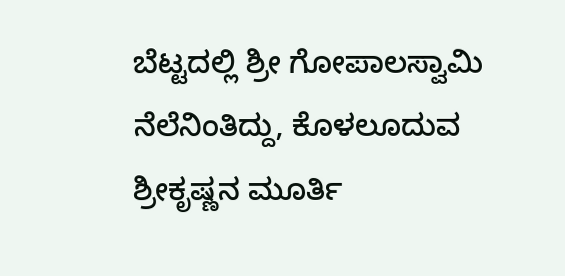ಬೆಟ್ಟದಲ್ಲಿ ಶ್ರೀ ಗೋಪಾಲಸ್ವಾಮಿ ನೆಲೆನಿಂತಿದ್ದು, ಕೊಳಲೂದುವ ಶ್ರೀಕೃಷ್ಣನ ಮೂರ್ತಿ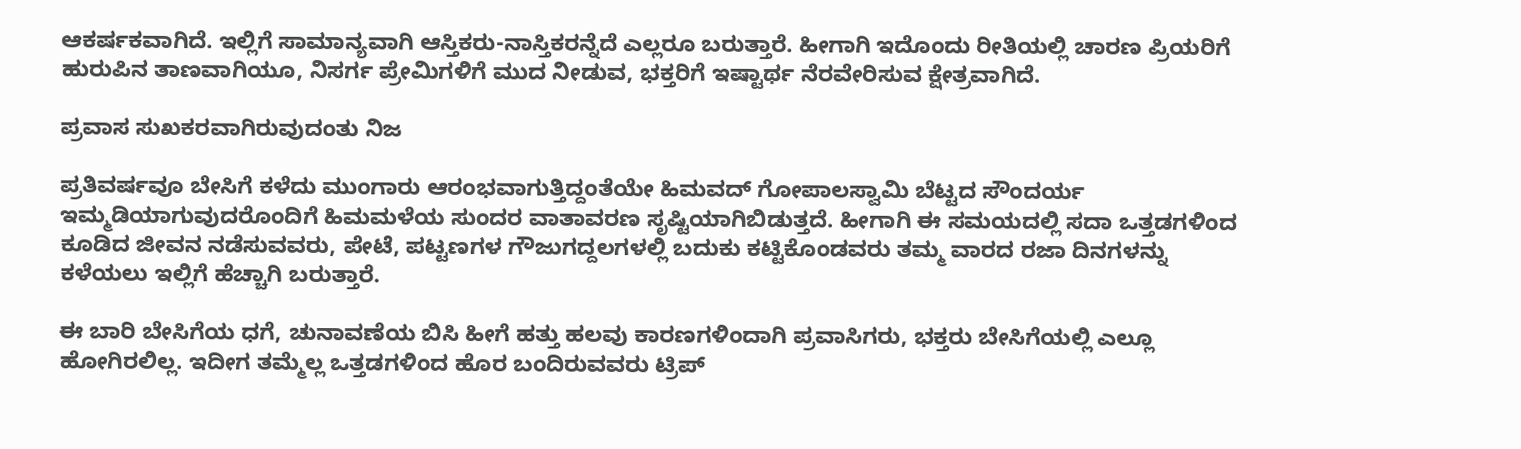ಆಕರ್ಷಕವಾಗಿದೆ. ಇಲ್ಲಿಗೆ ಸಾಮಾನ್ಯವಾಗಿ ಆಸ್ತಿಕರು-ನಾಸ್ತಿಕರನ್ನೆದೆ ಎಲ್ಲರೂ ಬರುತ್ತಾರೆ. ಹೀಗಾಗಿ ಇದೊಂದು ರೀತಿಯಲ್ಲಿ ಚಾರಣ ಪ್ರಿಯರಿಗೆ ಹುರುಪಿನ ತಾಣವಾಗಿಯೂ, ನಿಸರ್ಗ ಪ್ರೇಮಿಗಳಿಗೆ ಮುದ ನೀಡುವ, ಭಕ್ತರಿಗೆ ಇಷ್ಟಾರ್ಥ ನೆರವೇರಿಸುವ ಕ್ಷೇತ್ರವಾಗಿದೆ.

ಪ್ರವಾಸ ಸುಖಕರವಾಗಿರುವುದಂತು ನಿಜ

ಪ್ರತಿವರ್ಷವೂ ಬೇಸಿಗೆ ಕಳೆದು ಮುಂಗಾರು ಆರಂಭವಾಗುತ್ತಿದ್ದಂತೆಯೇ ಹಿಮವದ್ ಗೋಪಾಲಸ್ವಾಮಿ ಬೆಟ್ಟದ ಸೌಂದರ್ಯ ಇಮ್ಮಡಿಯಾಗುವುದರೊಂದಿಗೆ ಹಿಮಮಳೆಯ ಸುಂದರ ವಾತಾವರಣ ಸೃಷ್ಟಿಯಾಗಿಬಿಡುತ್ತದೆ. ಹೀಗಾಗಿ ಈ ಸಮಯದಲ್ಲಿ ಸದಾ ಒತ್ತಡಗಳಿಂದ ಕೂಡಿದ ಜೀವನ ನಡೆಸುವವರು, ಪೇಟೆ, ಪಟ್ಟಣಗಳ ಗೌಜುಗದ್ದಲಗಳಲ್ಲಿ ಬದುಕು ಕಟ್ಟಿಕೊಂಡವರು ತಮ್ಮ ವಾರದ ರಜಾ ದಿನಗಳನ್ನು ಕಳೆಯಲು ಇಲ್ಲಿಗೆ ಹೆಚ್ಚಾಗಿ ಬರುತ್ತಾರೆ.

ಈ ಬಾರಿ ಬೇಸಿಗೆಯ ಧಗೆ, ಚುನಾವಣೆಯ ಬಿಸಿ ಹೀಗೆ ಹತ್ತು ಹಲವು ಕಾರಣಗಳಿಂದಾಗಿ ಪ್ರವಾಸಿಗರು, ಭಕ್ತರು ಬೇಸಿಗೆಯಲ್ಲಿ ಎಲ್ಲೂ ಹೋಗಿರಲಿಲ್ಲ. ಇದೀಗ ತಮ್ಮೆಲ್ಲ ಒತ್ತಡಗಳಿಂದ ಹೊರ ಬಂದಿರುವವರು ಟ್ರಿಪ್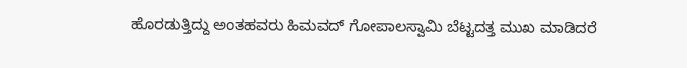ಹೊರಡುತ್ತಿದ್ದು ಅಂತಹವರು ಹಿಮವದ್ ಗೋಪಾಲಸ್ವಾಮಿ ಬೆಟ್ಟದತ್ತ ಮುಖ ಮಾಡಿದರೆ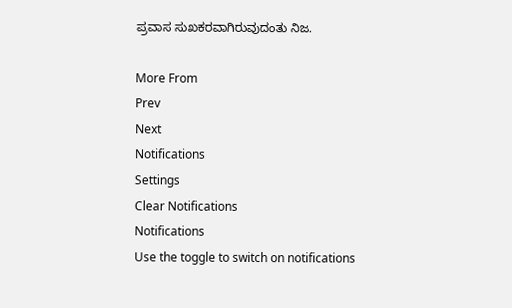ಪ್ರವಾಸ ಸುಖಕರವಾಗಿರುವುದಂತು ನಿಜ.

More From
Prev
Next
Notifications
Settings
Clear Notifications
Notifications
Use the toggle to switch on notifications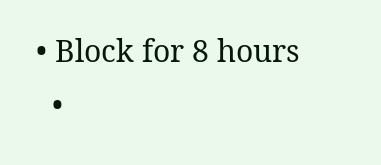• Block for 8 hours
  •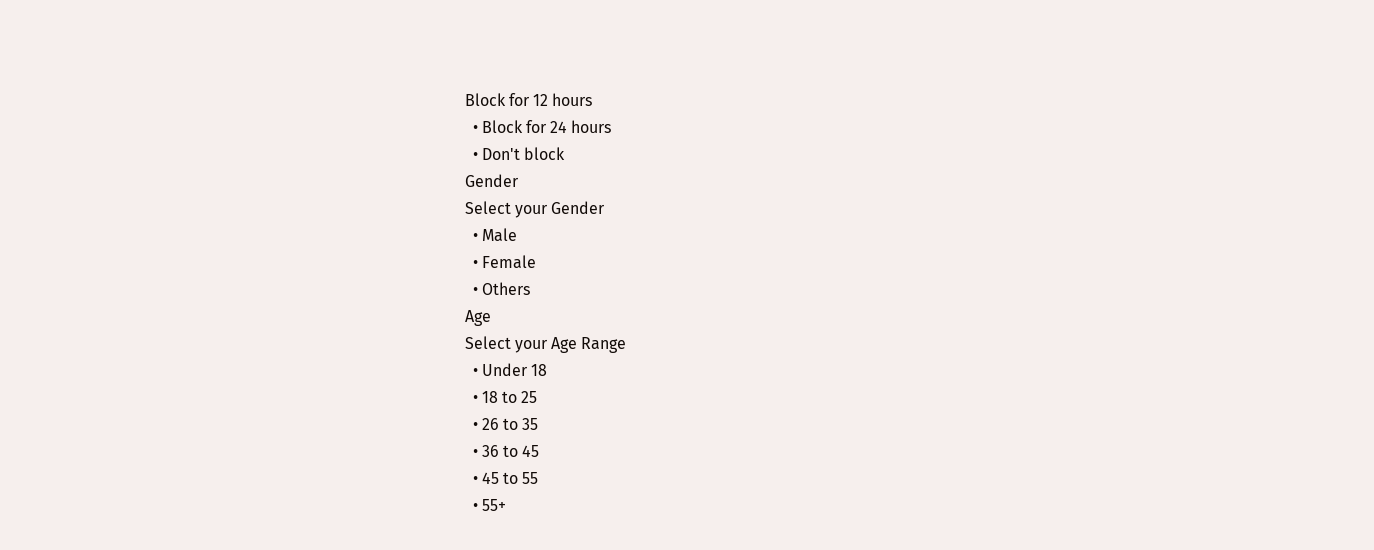Block for 12 hours
  • Block for 24 hours
  • Don't block
Gender
Select your Gender
  • Male
  • Female
  • Others
Age
Select your Age Range
  • Under 18
  • 18 to 25
  • 26 to 35
  • 36 to 45
  • 45 to 55
  • 55+